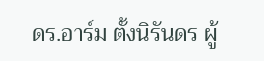ดร.อาร์ม ตั้งนิรันดร ผู้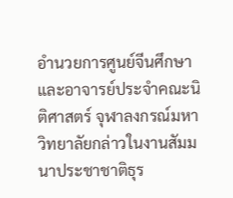อำนวยการศูนย์จีนศึกษา และอาจารย์ประจำคณะนิติศาสตร์ จุฬาลงกรณ์มหาวิทยาลัยกล่าวในงานสัมมนาประชาชาติธุร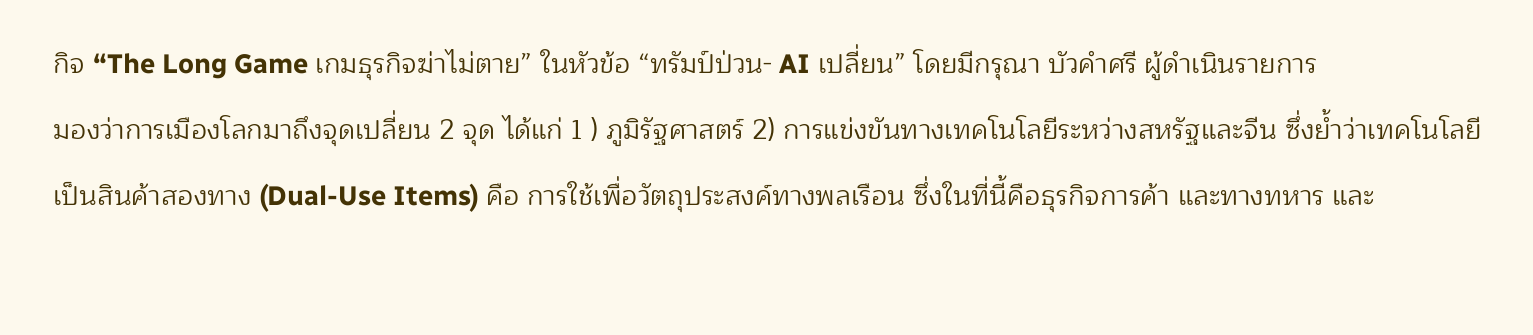กิจ “The Long Game เกมธุรกิจฆ่าไม่ตาย” ในหัวข้อ “ทรัมป์ป่วน- AI เปลี่ยน” โดยมีกรุณา บัวคำศรี ผู้ดำเนินรายการ
มองว่าการเมืองโลกมาถึงจุดเปลี่ยน 2 จุด ได้แก่ 1 ) ภูมิรัฐศาสตร์ 2) การแข่งขันทางเทคโนโลยีระหว่างสหรัฐและจีน ซึ่งย้ำว่าเทคโนโลยีเป็นสินค้าสองทาง (Dual-Use Items) คือ การใช้เพื่อวัตถุประสงค์ทางพลเรือน ซึ่งในที่นี้คือธุรกิจการค้า และทางทหาร และ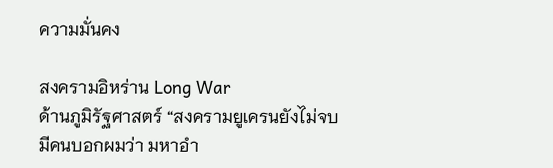ความมั่นคง

สงครามอิหร่าน Long War
ด้านภูมิรัฐศาสตร์ “สงครามยูเครนยังไม่จบ มีคนบอกผมว่า มหาอำ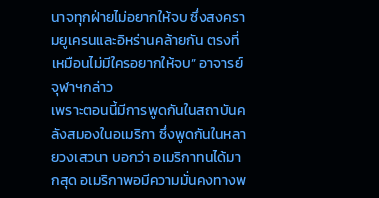นาจทุกฝ่ายไม่อยากให้จบ ซึ่งสงครามยูเครนและอิหร่านคล้ายกัน ตรงที่เหมือนไม่มีใครอยากให้จบ” อาจารย์จุฬาฯกล่าว
เพราะตอนนี้มีการพูดกันในสถาบันคลังสมองในอเมริกา ซึ่งพูดกันในหลายวงเสวนา บอกว่า อเมริกาทนได้มากสุด อเมริกาพอมีความมั่นคงทางพ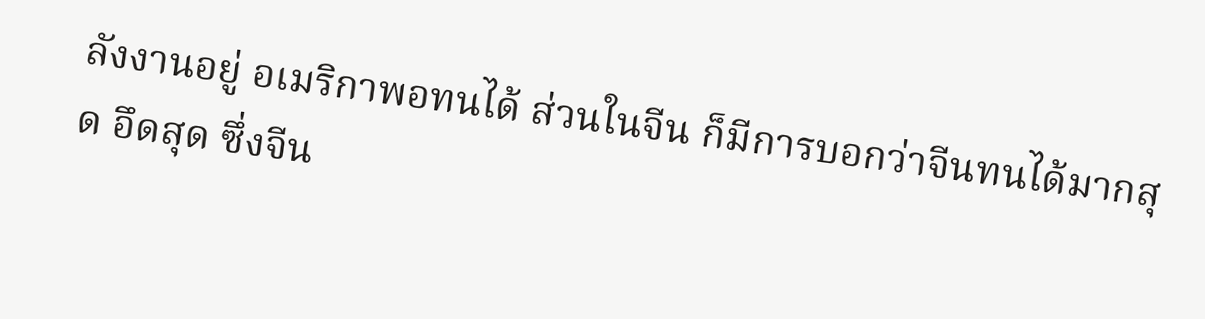ลังงานอยู่ อเมริกาพอทนได้ ส่วนในจีน ก็มีการบอกว่าจีนทนได้มากสุด อึดสุด ซึ่งจีน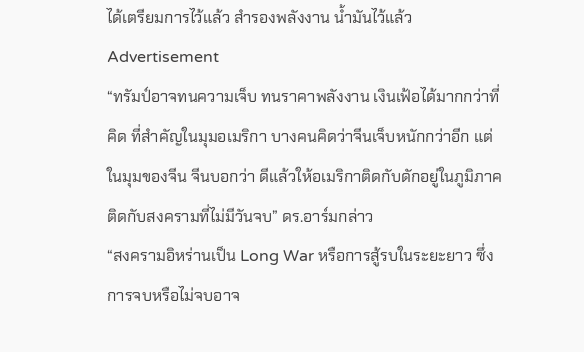ได้เตรียมการไว้แล้ว สำรองพลังงาน น้ำมันไว้แล้ว
Advertisement
“ทรัมป์อาจทนความเจ็บ ทนราคาพลังงาน เงินเฟ้อได้มากกว่าที่คิด ที่สำคัญในมุมอเมริกา บางคนคิดว่าจีนเจ็บหนักกว่าอีก แต่ในมุมของจีน จีนบอกว่า ดีแล้วให้อเมริกาติดกับดักอยู่ในภูมิภาค ติดกับสงครามที่ไม่มีวันจบ” ดร.อาร์มกล่าว
“สงครามอิหร่านเป็น Long War หรือการสู้รบในระยะยาว ซึ่งการจบหรือไม่จบอาจ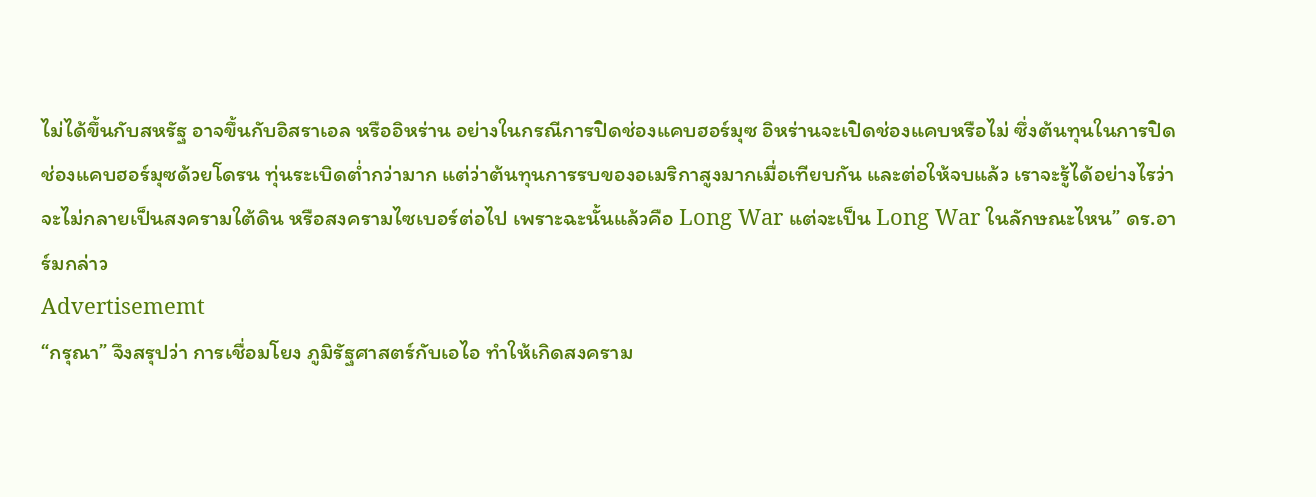ไม่ได้ขึ้นกับสหรัฐ อาจขึ้นกับอิสราเอล หรืออิหร่าน อย่างในกรณีการปิดช่องแคบฮอร์มุซ อิหร่านจะเปิดช่องแคบหรือไม่ ซึ่งต้นทุนในการปิดช่องแคบฮอร์มุซด้วยโดรน ทุ่นระเบิดต่ำกว่ามาก แต่ว่าต้นทุนการรบของอเมริกาสูงมากเมื่อเทียบกัน และต่อให้จบแล้ว เราจะรู้ได้อย่างไรว่า จะไม่กลายเป็นสงครามใต้ดิน หรือสงครามไซเบอร์ต่อไป เพราะฉะนั้นแล้วคือ Long War แต่จะเป็น Long War ในลักษณะไหน” ดร.อาร์มกล่าว
Advertisememt
“กรุณา” จึงสรุปว่า การเชื่อมโยง ภูมิรัฐศาสตร์กับเอไอ ทำให้เกิดสงคราม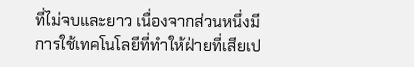ที่ไม่จบและยาว เนื่องจากส่วนหนึ่งมีการใช้เทคโนโลยีที่ทำให้ฝ่ายที่เสียเป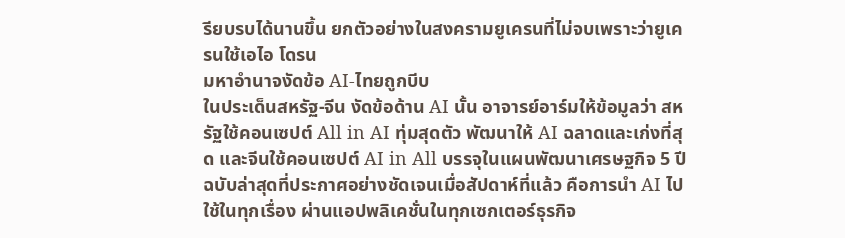รียบรบได้นานขึ้น ยกตัวอย่างในสงครามยูเครนที่ไม่จบเพราะว่ายูเครนใช้เอไอ โดรน
มหาอำนาจงัดข้อ AI-ไทยถูกบีบ
ในประเด็นสหรัฐ-จีน งัดข้อด้าน AI นั้น อาจารย์อาร์มให้ข้อมูลว่า สหรัฐใช้คอนเซปต์ All in AI ทุ่มสุดตัว พัฒนาให้ AI ฉลาดและเก่งที่สุด และจีนใช้คอนเซปต์ AI in All บรรจุในแผนพัฒนาเศรษฐกิจ 5 ปี ฉบับล่าสุดที่ประกาศอย่างชัดเจนเมื่อสัปดาห์ที่แล้ว คือการนำ AI ไปใช้ในทุกเรื่อง ผ่านแอปพลิเคชั่นในทุกเซกเตอร์ธุรกิจ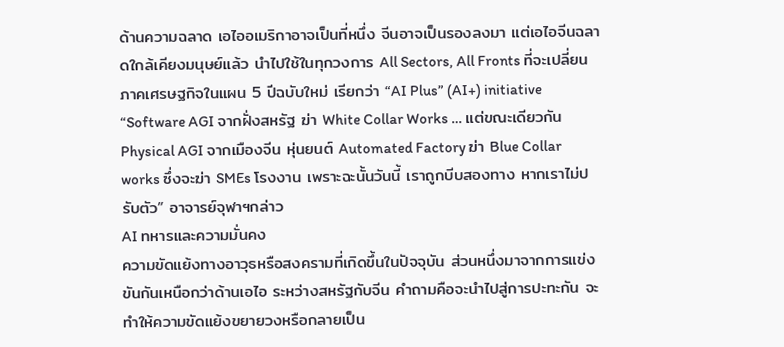ด้านความฉลาด เอไออเมริกาอาจเป็นที่หนึ่ง จีนอาจเป็นรองลงมา แต่เอไอจีนฉลาดใกล้เคียงมนุษย์แล้ว นำไปใช้ในทุกวงการ All Sectors, All Fronts ที่จะเปลี่ยนภาคเศรษฐกิจในแผน 5 ปีฉบับใหม่ เรียกว่า “AI Plus” (AI+) initiative
“Software AGI จากฝั่งสหรัฐ ฆ่า White Collar Works … แต่ขณะเดียวกัน Physical AGI จากเมืองจีน หุ่นยนต์ Automated Factory ฆ่า Blue Collar works ซึ่งจะฆ่า SMEs โรงงาน เพราะฉะนั้นวันนี้ เราถูกบีบสองทาง หากเราไม่ปรับตัว” อาจารย์จุฬาฯกล่าว
AI ทหารและความมั่นคง
ความขัดแย้งทางอาวุธหรือสงครามที่เกิดขึ้นในปัจจุบัน ส่วนหนึ่งมาจากการแข่งขันกันเหนือกว่าด้านเอไอ ระหว่างสหรัฐกับจีน คำถามคือจะนำไปสู่การปะทะกัน จะทำให้ความขัดแย้งขยายวงหรือกลายเป็น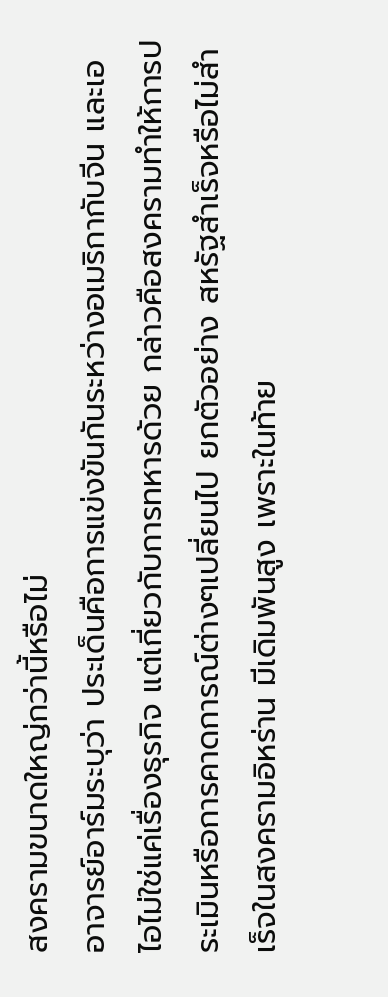สงครามขนาดใหญ่กว่านี้หรือไม่
อาจารย์อาร์มระบุว่า ประเด็นคือการแข่งขันกันระหว่างอเมริกากับจีน และเอไอไม่ใช่แค่เรื่องธุรกิจ แต่เกี่ยวกับการทหารด้วย กล่าวคือสงครามทำให้การประเมินหรือการคาดการณ์ต่างๆเปลี่ยนไป ยกตัวอย่าง สหรัฐสำเร็จหรือไม่สำเร็จในสงครามอิหร่าน มีเดิมพันสูง เพราะในท้าย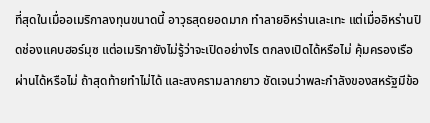ที่สุดในเมื่ออเมริกาลงทุนขนาดนี้ อาวุธสุดยอดมาก ทำลายอิหร่านเละเทะ แต่เมื่ออิหร่านปิดช่องแคบฮอร์มุซ แต่อเมริกายังไม่รู้ว่าจะเปิดอย่างไร ตกลงเปิดได้หรือไม่ คุ้มครองเรือผ่านได้หรือไม่ ถ้าสุดท้ายทำไม่ได้ และสงครามลากยาว ชัดเจนว่าพละกำลังของสหรัฐมีข้อ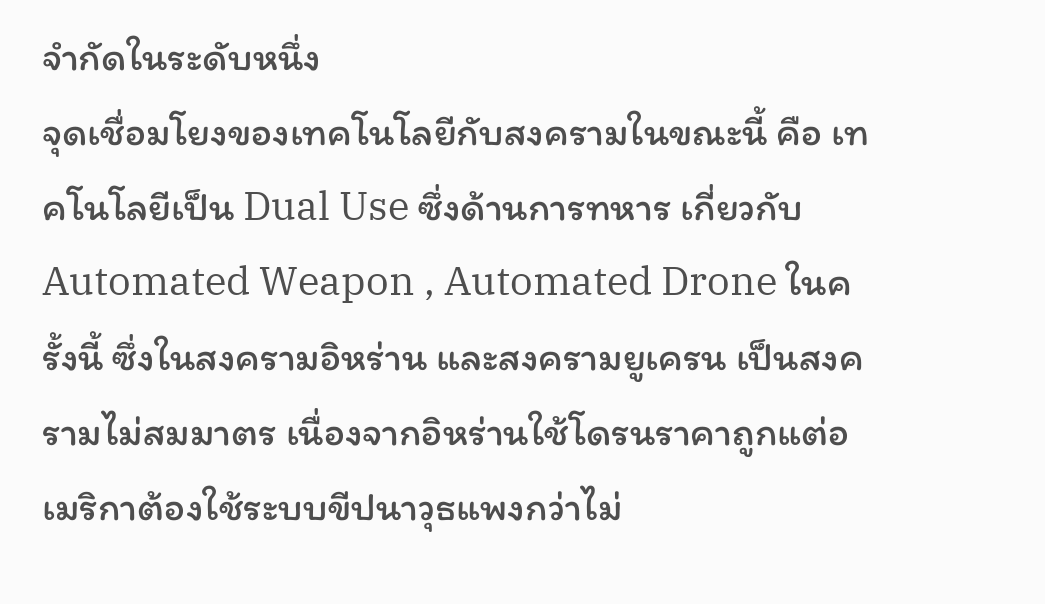จำกัดในระดับหนึ่ง
จุดเชื่อมโยงของเทคโนโลยีกับสงครามในขณะนี้ คือ เทคโนโลยีเป็น Dual Use ซึ่งด้านการทหาร เกี่ยวกับ Automated Weapon , Automated Drone ในครั้งนี้ ซึ่งในสงครามอิหร่าน และสงครามยูเครน เป็นสงครามไม่สมมาตร เนื่องจากอิหร่านใช้โดรนราคาถูกแต่อเมริกาต้องใช้ระบบขีปนาวุธแพงกว่าไม่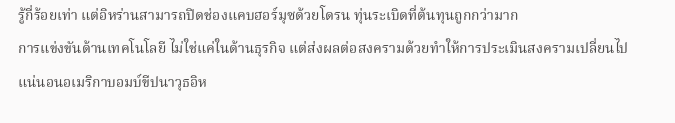รู้กี่ร้อยเท่า แต่อิหร่านสามารถปิดช่องแคบฮอร์มุซด้วยโดรน ทุ่นระเบิดที่ต้นทุนถูกกว่ามาก
การแข่งขันด้านเทคโนโลยี ไม่ใช่แค่ในด้านธุรกิจ แต่ส่งผลต่อสงครามด้วยทำให้การประเมินสงครามเปลี่ยนไป
แน่นอนอเมริกาบอมบ์ขีปนาวุธอิห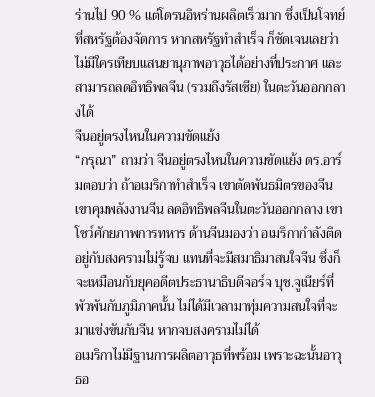ร่านไป 90 % แต่โดรนอิหร่านผลิตเร็วมาก ซึ่งเป็นโจทย์ที่สหรัฐต้องจัดการ หากสหรัฐทำสำเร็จ ก็ชัดเจนเลยว่า ไม่มีใครเทียบแสนยานุภาพอาวุธได้อย่างที่ประกาศ และสามารถลดอิทธิพลจีน (รวมถึงรัสเซีย) ในตะวันออกกลางได้
จีนอยู่ตรงไหนในความขัดแย้ง
“กรุณา” ถามว่า จีนอยู่ตรงไหนในความขัดแย้ง ดร.อาร์มตอบว่า ถ้าอเมริกาทำสำเร็จ เขาตัดพันธมิตรของจีน เขาคุมพลังงานจีน ลดอิทธิพลจีนในตะวันออกกลาง เขาโชว์ศักยภาพการทหาร ด้านจีนมองว่า อเมริกากำลังติดอยู่กับสงครามไม่รู้จบ แทนที่จะมีสมาธิมาสนใจจีน ซึ่งก็จะเหมือนกับยุคอดีตประธานาธิบดีจอร์จ บุช.จูเนียร์ที่พัวพันกับภูมิภาคนั้น ไม่ได้มีเวลามาทุ่มความสนใจที่จะมาแข่งขันกับจีน หากจบสงครามไม่ได้
อเมริกาไม่มีฐานการผลิตอาวุธที่พร้อม เพราะฉะนั้นอาวุธอ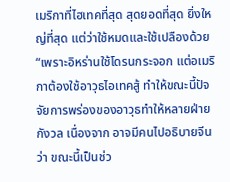เมริกาที่ไฮเทคที่สุด สุดยอดที่สุด ยิ่งใหญ่ที่สุด แต่ว่าใช้หมดและใช้เปลืองด้วย “เพราะอิหร่านใช้โดรนกระจอก แต่อเมริกาต้องใช้อาวุธไอเทคสู้ ทำให้ขณะนี้ปัจจัยการพร่องของอาวุธทำให้หลายฝ่ายกังวล เนื่องจาก อาจมีคนไปอธิบายจีนว่า ขณะนี้เป็นช่ว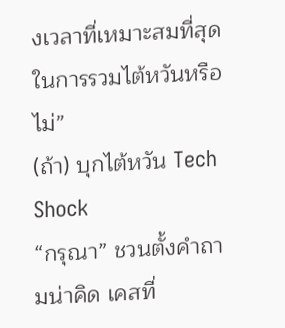งเวลาที่เหมาะสมที่สุด ในการรวมไต้หวันหรือไม่”
(ถ้า) บุกไต้หวัน Tech Shock
“กรุณา” ชวนตั้งคำถามน่าคิด เคสที่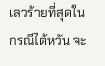เลวร้ายที่สุดในกรณีไต้หวัน จะ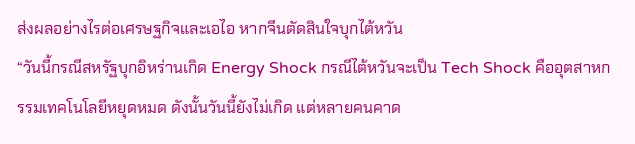ส่งผลอย่างไรต่อเศรษฐกิจและเอไอ หากจีนตัดสินใจบุกไต้หวัน
“วันนี้กรณีสหรัฐบุกอิหร่านเกิด Energy Shock กรณีไต้หวันจะเป็น Tech Shock คืออุตสาหกรรมเทคโนโลยีหยุดหมด ดังนั้นวันนี้ยังไม่เกิด แต่หลายคนคาด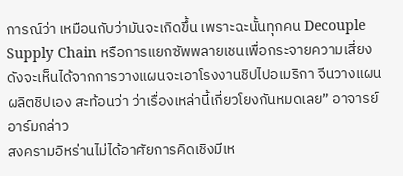การณ์ว่า เหมือนกับว่ามันจะเกิดขึ้น เพราะฉะนั้นทุกคน Decouple Supply Chain หรือการแยกซัพพลายเชนเพื่อกระจายความเสี่ยง ดังจะเห็นได้จากการวางแผนจะเอาโรงงานชิปไปอเมริกา จีนวางแผนผลิตชิปเอง สะท้อนว่า ว่าเรื่องเหล่านี้เกี่ยวโยงกันหมดเลย” อาจารย์อาร์มกล่าว
สงครามอิหร่านไม่ได้อาศัยการคิดเชิงมีเห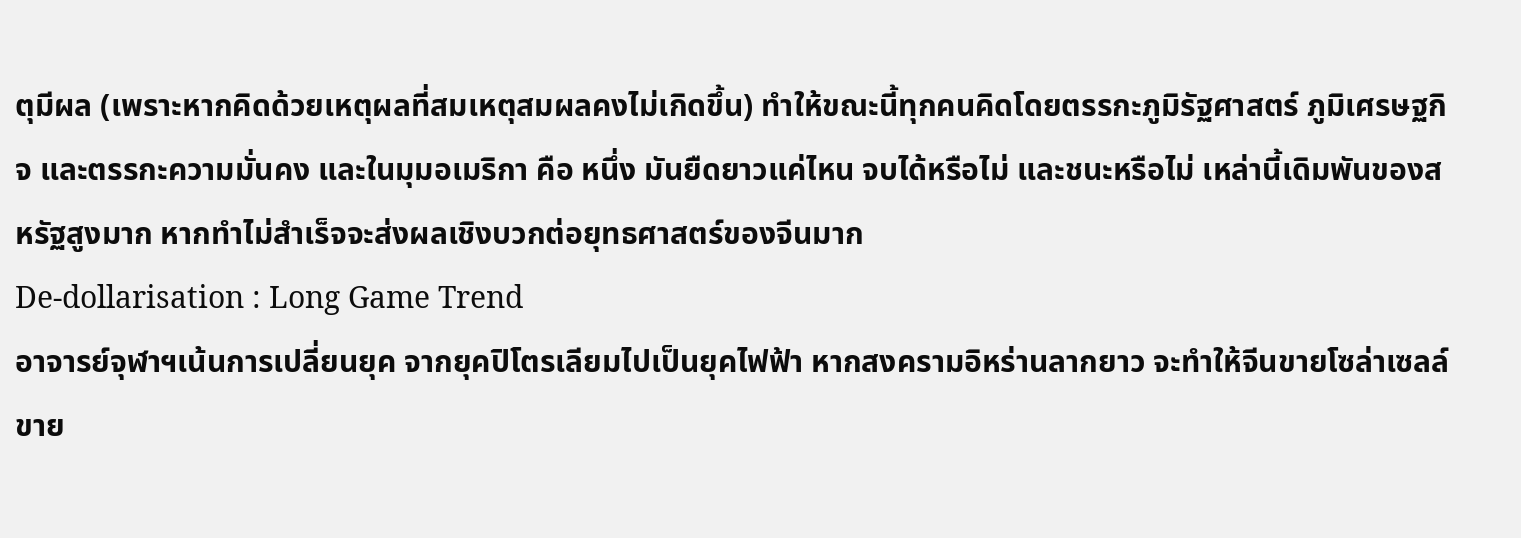ตุมีผล (เพราะหากคิดด้วยเหตุผลที่สมเหตุสมผลคงไม่เกิดขึ้น) ทำให้ขณะนี้ทุกคนคิดโดยตรรกะภูมิรัฐศาสตร์ ภูมิเศรษฐกิจ และตรรกะความมั่นคง และในมุมอเมริกา คือ หนึ่ง มันยืดยาวแค่ไหน จบได้หรือไม่ และชนะหรือไม่ เหล่านี้เดิมพันของสหรัฐสูงมาก หากทำไม่สำเร็จจะส่งผลเชิงบวกต่อยุทธศาสตร์ของจีนมาก
De-dollarisation : Long Game Trend
อาจารย์จุฬาฯเน้นการเปลี่ยนยุค จากยุคปิโตรเลียมไปเป็นยุคไฟฟ้า หากสงครามอิหร่านลากยาว จะทำให้จีนขายโซล่าเซลล์ ขาย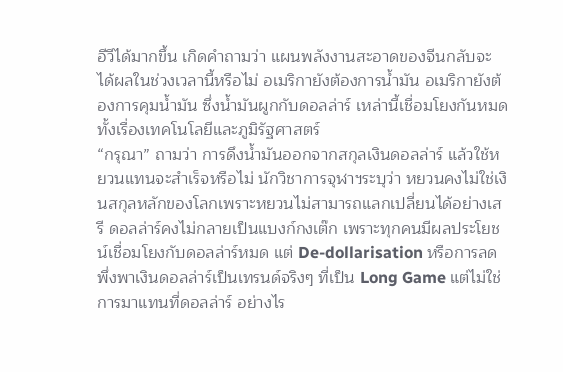อีวีได้มากขึ้น เกิดคำถามว่า แผนพลังงานสะอาดของจีนกลับจะได้ผลในช่วงเวลานี้หรือไม่ อเมริกายังต้องการน้ำมัน อเมริกายังต้องการคุมน้ำมัน ซึ่งน้ำมันผูกกับดอลล่าร์ เหล่านี้เชื่อมโยงกันหมดทั้งเรื่องเทคโนโลยีและภูมิรัฐศาสตร์
“กรุณา” ถามว่า การดึงน้ำมันออกจากสกุลเงินดอลล่าร์ แล้วใช้หยวนแทนจะสำเร็จหรือไม่ นักวิชาการจุฬาฯระบุว่า หยวนคงไม่ใช่เงินสกุลหลักของโลกเพราะหยวนไม่สามารถแลกเปลี่ยนได้อย่างเสรี ดอลล่าร์คงไม่กลายเป็นแบงก์กงเต๊ก เพราะทุกคนมีผลประโยชน์เชื่อมโยงกับดอลล่าร์หมด แต่ De-dollarisation หรือการลดพึ่งพาเงินดอลล่าร์เป็นเทรนด์จริงๆ ที่เป็น Long Game แต่ไม่ใช่การมาแทนที่ดอลล่าร์ อย่างไร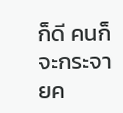ก็ดี คนก็จะกระจายค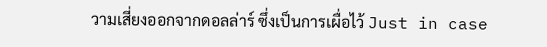วามเสี่ยงออกจากดอลล่าร์ ซึ่งเป็นการเผื่อไว้ Just in case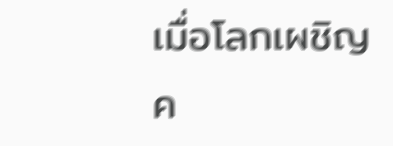เมื่อโลกเผชิญค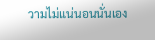วามไม่แน่นอนนั่นเอง